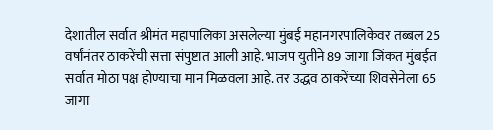देशातील सर्वात श्रीमंत महापालिका असलेल्या मुंबई महानगरपालिकेवर तब्बल 25 वर्षांनंतर ठाकरेंची सत्ता संपुष्टात आली आहे. भाजप युतीने 89 जागा जिंकत मुंबईत सर्वात मोठा पक्ष होण्याचा मान मिळवला आहे. तर उद्धव ठाकरेंच्या शिवसेनेला 65 जागा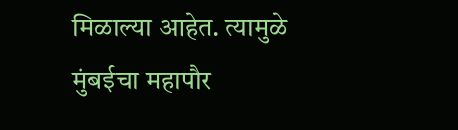मिळाल्या आहेत. त्यामुळे मुंबईचा महापौर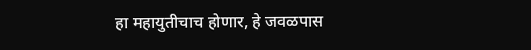हा महायुतीचाच होणार, हे जवळपास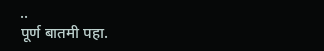..
पूर्ण बातमी पहा.